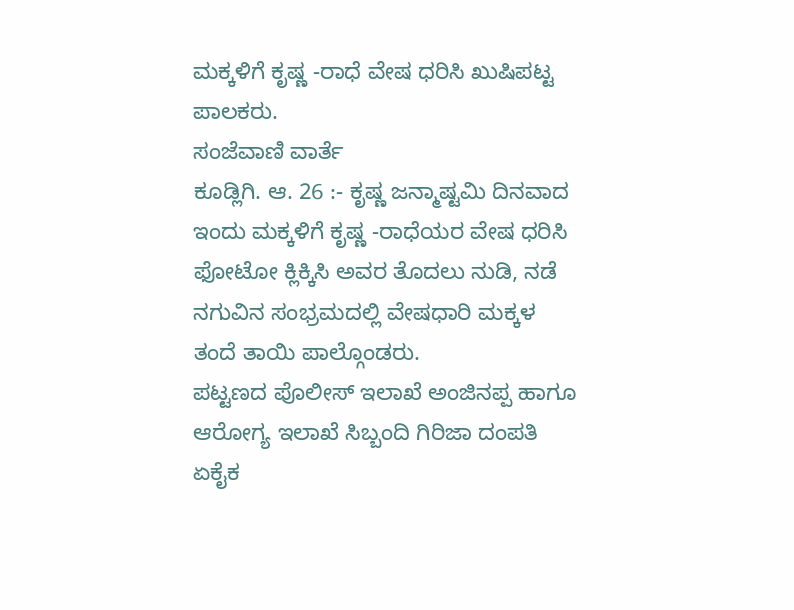ಮಕ್ಕಳಿಗೆ ಕೃಷ್ಣ -ರಾಧೆ ವೇಷ ಧರಿಸಿ ಖುಷಿಪಟ್ಟ ಪಾಲಕರು.
ಸಂಜೆವಾಣಿ ವಾರ್ತೆ
ಕೂಡ್ಲಿಗಿ. ಆ. 26 :- ಕೃಷ್ಣ ಜನ್ಮಾಷ್ಟಮಿ ದಿನವಾದ ಇಂದು ಮಕ್ಕಳಿಗೆ ಕೃಷ್ಣ -ರಾಧೆಯರ ವೇಷ ಧರಿಸಿ ಫೋಟೋ ಕ್ಲಿಕ್ಕಿಸಿ ಅವರ ತೊದಲು ನುಡಿ, ನಡೆ ನಗುವಿನ ಸಂಭ್ರಮದಲ್ಲಿ ವೇಷಧಾರಿ ಮಕ್ಕಳ ತಂದೆ ತಾಯಿ ಪಾಲ್ಗೊಂಡರು.
ಪಟ್ಟಣದ ಪೊಲೀಸ್ ಇಲಾಖೆ ಅಂಜಿನಪ್ಪ ಹಾಗೂ ಆರೋಗ್ಯ ಇಲಾಖೆ ಸಿಬ್ಬಂದಿ ಗಿರಿಜಾ ದಂಪತಿ ಏಕೈಕ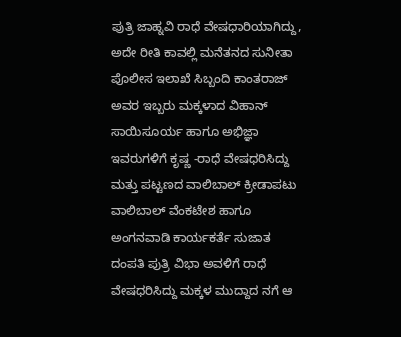ಪುತ್ರಿ ಜಾಹ್ನವಿ ರಾಧೆ ವೇಷಧಾರಿಯಾಗಿದ್ದು, ಅದೇ ರೀತಿ ಕಾವಲ್ಲಿ ಮನೆತನದ ಸುನೀತಾ ಪೊಲೀಸ ಇಲಾಖೆ ಸಿಬ್ಬಂದಿ ಕಾಂತರಾಜ್ ಅವರ ಇಬ್ಬರು ಮಕ್ಕಳಾದ ವಿಹಾನ್ ಸಾಯಿಸೂರ್ಯ ಹಾಗೂ ಅಭಿಜ್ಞಾ ಇವರುಗಳಿಗೆ ಕೃಷ್ಣ -ರಾಧೆ ವೇಷಧರಿಸಿದ್ದು ಮತ್ತು ಪಟ್ಟಣದ ವಾಲಿಬಾಲ್ ಕ್ರೀಡಾಪಟು ವಾಲಿಬಾಲ್ ವೆಂಕಟೇಶ ಹಾಗೂ ಅಂಗನವಾಡಿ ಕಾರ್ಯಕರ್ತೆ ಸುಜಾತ ದಂಪತಿ ಪುತ್ರಿ ವಿಭಾ ಅವಳಿಗೆ ರಾಧೆ ವೇಷಧರಿಸಿದ್ದು ಮಕ್ಕಳ ಮುದ್ದಾದ ನಗೆ ಆ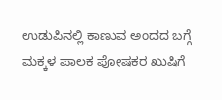ಉಡುಪಿನಲ್ಲಿ ಕಾಣುವ ಅಂದದ ಬಗ್ಗೆ ಮಕ್ಕಳ ಪಾಲಕ ಪೋಷಕರ ಖುಷಿಗೆ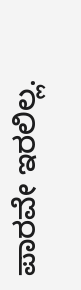ಪಾರವೇ ಇರಲಿಲ್ಲ.